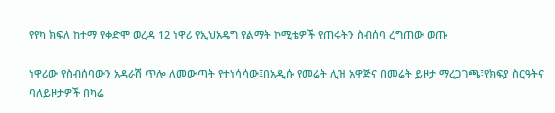የየካ ክፍለ ከተማ የቀድሞ ወረዳ 12 ነዋሪ የኢህአዴግ የልማት ኮሚቴዎች የጠሩትን ስብሰባ ረግጠው ወጡ

ነዋሪው የስብሰባውን አዳራሽ ጥሎ ለመውጣት የተነሳሳው፤በአዲሱ የመሬት ሊዝ አዋጅና በመሬት ይዞታ ማረጋገጫ፣የክፍያ ስርዓትና ባለይዞታዎች በካሬ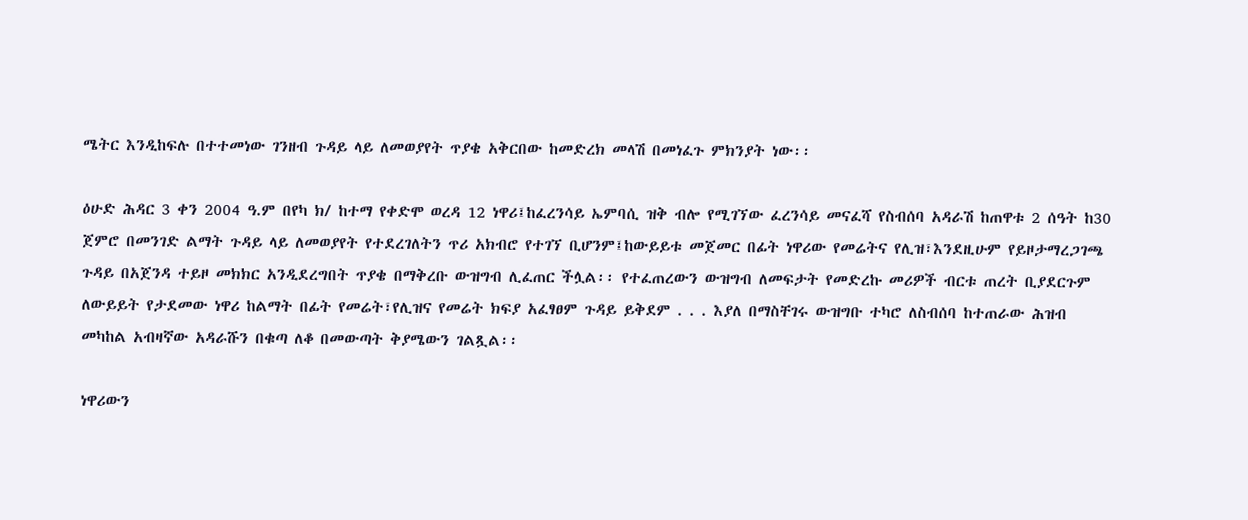ሜትር እንዲከፍሉ በተተመነው ገንዘብ ጉዳይ ላይ ለመወያየት ጥያቄ አቅርበው ከመድረክ መላሽ በመነፈጉ ምክንያት ነው፡፡

ዕሁድ ሕዳር 3 ቀን 2004 ዓ.ም በየካ ክ/ ከተማ የቀድሞ ወረዳ 12 ነዋሪ፤ከፈረንሳይ ኤምባሲ ዝቅ ብሎ የሚገኘው ፈረንሳይ መናፈሻ የስብሰባ አዳራሽ ከጠዋቱ 2 ሰዓት ከ30 ጀምሮ በመንገድ ልማት ጉዳይ ላይ ለመወያየት የተደረገለትን ጥሪ አክብሮ የተገኘ ቢሆንም፤ከውይይቱ መጀመር በፊት ነዋሪው የመሬትና የሊዝ፣እንደዚሁም የይዞታማረጋገጫ ጉዳይ በአጀንዳ ተይዞ መክክር አንዲደረግበት ጥያቄ በማቅረቡ ውዝግብ ሊፈጠር ችሏል፡፡ የተፈጠረውን ውዝግብ ለመፍታት የመድረኩ መሪዎች ብርቱ ጠረት ቢያደርጉም ለውይይት የታደመው ነዋሪ ከልማት በፊት የመሬት፣የሊዝና የመሬት ክፍያ አፈፃፀም ጉዳይ ይቅደም . . . እያለ በማስቸገሩ ውዝግቡ ተካሮ ለስብሰባ ከተጠራው ሕዝብ መካከል አብዛኛው አዳራሹን በቁጣ ለቆ በመውጣት ቅያሜውን ገልጿል፡፡

ነዋሪውን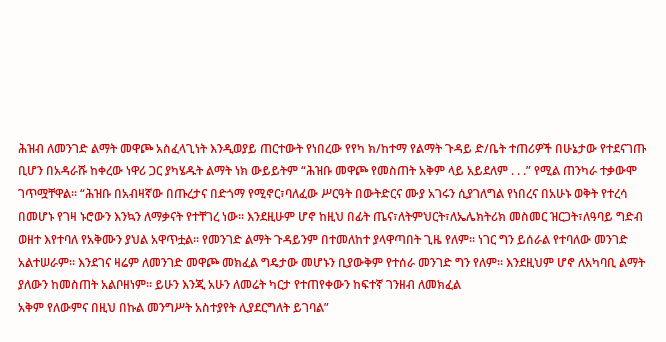ሕዝብ ለመንገድ ልማት መዋጮ አስፈላጊነት እንዲወያይ ጠርተውት የነበረው የየካ ክ/ከተማ የልማት ጉዳይ ድ/ቤት ተጠሪዎች በሁኔታው የተደናገጡ ቢሆን በአዳራሹ ከቀረው ነዋሪ ጋር ያካሄዱት ልማት ነክ ውይይትም “ሕዝቡ መዋጮ የመስጠት አቅም ላይ አይደለም . . .” የሚል ጠንካራ ተቃውሞ ገጥሟቸዋል፡፡ “ሕዝቡ በአብዛኛው በጡረታና በድጎማ የሚኖር፣ባለፈው ሥርዓት በውትድርና ሙያ አገሩን ሲያገለግል የነበረና በአሁኑ ወቅት የተረሳ በመሆኑ የገዛ ኑሮውን እንኳን ለማቃናት የተቸገረ ነው፡፡ እንደዚሁም ሆኖ ከዚህ በፊት ጤና፣ለትምህርት፣ለኤሌክትሪክ መስመር ዝርጋት፣ለዓባይ ግድብ ወዘተ እየተባለ የአቅሙን ያህል አዋጥቷል፡፡ የመንገድ ልማት ጉዳይንም በተመለከተ ያላዋጣበት ጊዜ የለም፡፡ ነገር ግን ይሰራል የተባለው መንገድ አልተሠራም፡፡ እንደገና ዛሬም ለመንገድ መዋጮ መክፈል ግዴታው መሆኑን ቢያውቅም የተሰራ መንገድ ግን የለም፡፡ እንደዚህም ሆኖ ለአካባቢ ልማት ያለውን ከመስጠት አልቦዘነም፡፡ ይሁን እንጂ አሁን ለመሬት ካርታ የተጠየቀውን ከፍተኛ ገንዘብ ለመክፈል
አቅም የለውምና በዚህ በኩል መንግሥት አስተያየት ሊያደርግለት ይገባል”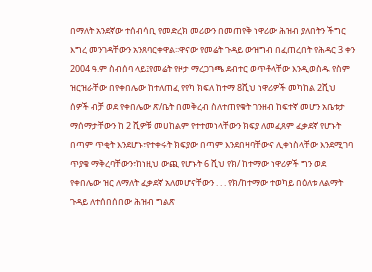በማለት አንደኛው ተሰብሳቢ የመድረክ መሪውን በመጠየቅ ነዋሪው ሕዝብ ያለበትን ችግር እግረ መንገዳቸውን አንጸባርቀዋል፡፡ዋናው የመሬት ጉዳይ ውዝግብ በፈጠረበት የሕዳር 3 ቀን 2004 ዓ.ም ስብሰባ ላይ፤የመሬት የዞታ ማረጋገጫ ደብተር ወጥቶላቸው እንዲወስዱ የስም ዝርዝራቸው በየቀበሌው ከተለጠፈ የየካ ክፍለ ከተማ 8ሺህ ነዋሪዎች መካከል 2ሺህ ሰዎች ብቻ ወደ የቀበሌው ጽ/ቤት በመቅረብ ስለተጠየቁት ገንዘብ ከፍተኛ መሆን አቤቱታ ማሰማታቸውን ከ 2 ሺዎቹ መሀከልም የተተመነላቸውን ክፍያ ለመፈጸም ፈቃደኛ የሆኑት በጣም ጥቂት እንደሆኑ፣የተቀሩት ክፍያው በጣም እንደበዛባቸውና ሊቀነስላቸው እንደሚገባ ጥያቄ ማቅረባቸውን፣ከነዚህ ውጪ የሆኑት 6 ሺህ የክ/ ከተማው ነዋሪዎች ግን ወደ የቀበሌው ዝር ለማለት ፈቃደኛ አለመሆናቸውን . . . የክ/ከተማው ተወካይ በዕለቱ ለልማት ጉዳይ ለተሰበሰበው ሕዝብ ግልጽ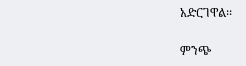አድርገዋል፡፡

ምንጭ